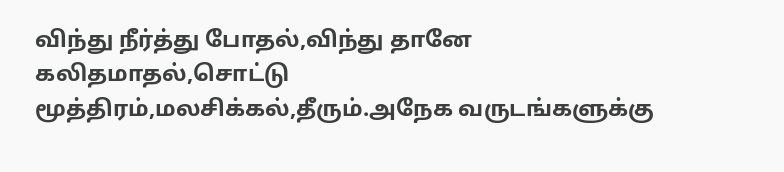விந்து நீர்த்து போதல்,விந்து தானே கலிதமாதல்,சொட்டு மூத்திரம்,மலசிக்கல்,தீரும்.அநேக வருடங்களுக்கு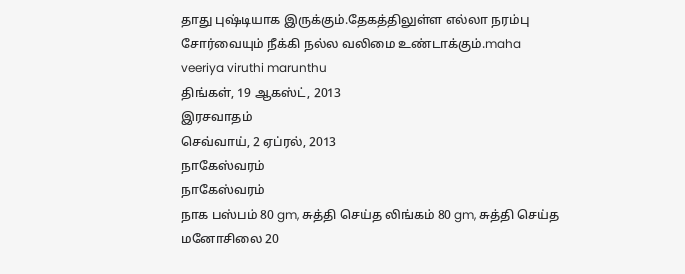தாது புஷ்டியாக இருக்கும்.தேகத்திலுள்ள எல்லா நரம்பு சோர்வையும் நீக்கி நல்ல வலிமை உண்டாக்கும்.maha veeriya viruthi marunthu
திங்கள், 19 ஆகஸ்ட், 2013
இரசவாதம்
செவ்வாய், 2 ஏப்ரல், 2013
நாகேஸ்வரம்
நாகேஸ்வரம்
நாக பஸ்பம் 80 gm, சுத்தி செய்த லிங்கம் 80 gm, சுத்தி செய்த மனோசிலை 20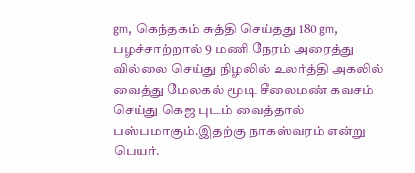gm, கெந்தகம் சுத்தி செய்தது 180 gm, பழச்சாற்றால் 9 மணி நேரம் அரைத்து வில்லை செய்து நிழலில் உலர்த்தி அகலில் வைத்து மேலகல் மூடி சீலைமண் கவசம் செய்து கெஜ புடம் வைத்தால் பஸ்பமாகும்.இதற்கு நாகஸ்வரம் என்று பெயர்.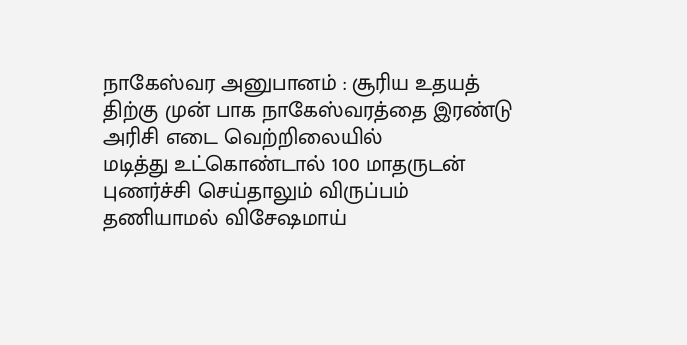நாகேஸ்வர அனுபானம் : சூரிய உதயத் திற்கு முன் பாக நாகேஸ்வரத்தை இரண்டு அரிசி எடை வெற்றிலையில்
மடித்து உட்கொண்டால் 100 மாதருடன் புணர்ச்சி செய்தாலும் விருப்பம் தணியாமல் விசேஷமாய்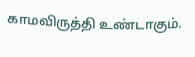காமவிருத்தி உண்டாகும்.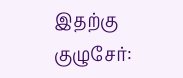இதற்கு குழுசேர்: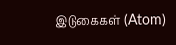இடுகைகள் (Atom)